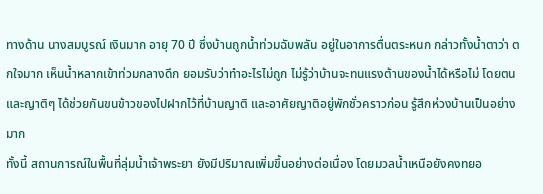ทางด้าน นางสมบูรณ์ เงินมาก อายุ 70 ปี ซึ่งบ้านถูกน้ำท่วมฉับพลัน อยู่ในอาการตื่นตระหนก กล่าวทั้งน้ำตาว่า ตกใจมาก เห็นน้ำหลากเข้าท่วมกลางดึก ยอมรับว่าทำอะไรไม่ถูก ไม่รู้ว่าบ้านจะทนแรงต้านของน้ำได้หรือไม่ โดยตนและญาติๆ ได้ช่วยกันขนข้าวของไปฝากไว้ที่บ้านญาติ และอาศัยญาติอยู่พักชั่วคราวก่อน รู้สึกห่วงบ้านเป็นอย่างมาก
ทั้งนี้ สถานการณ์ในพื้นที่ลุ่มน้ำเจ้าพระยา ยังมีปริมาณเพิ่มขึ้นอย่างต่อเนื่อง โดยมวลน้ำเหนือยังคงทยอ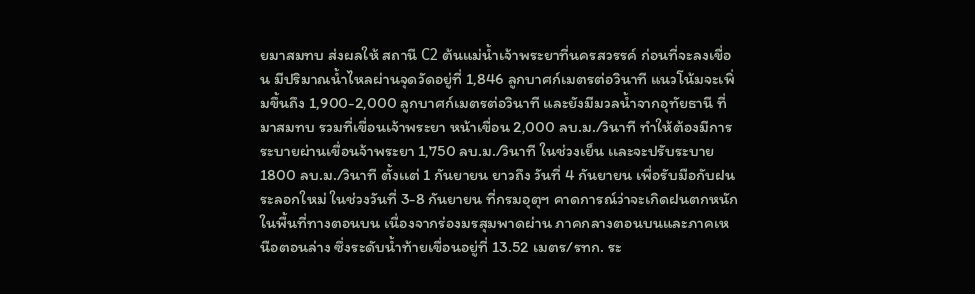ยมาสมทบ ส่งผลให้ สถานี C2 ต้นแม่น้ำเจ้าพระยาที่นครสวรรค์ ก่อนที่จะลงเขื่อน มีปริมาณน้ำไหลผ่านจุดวัดอยู่ที่ 1,846 ลูกบาศก์เมตรต่อวินาที แนวโน้มจะเพิ่มขึ้นถึง 1,900-2,000 ลูกบาศก์เมตรต่อวินาที และยังมีมวลน้ำจากอุทัยธานี ที่มาสมทบ รวมที่เขื่อนเจ้าพระยา หน้าเขื่อน 2,000 ลบ.ม./วินาที ทำให้ต้องมีการระบายผ่านเขื่อนจ้าพระยา 1,750 ลบ.ม./วินาที ในช่วงเย็น เเละจะปรับระบาย1800 ลบ.ม./วินาที ตั้งเเต่ 1 กันยายน ยาวถึง วันที่ 4 กันยายน เพื่อรับมือกับฝนระลอกใหม่ ในช่วงวันที่ 3-8 กันยายน ที่กรมอุตุฯ คาดการณ์ว่าจะเกิดฝนตกหนัก ในพื้นที่ทางตอนบน เนื่องจากร่องมรสุมพาดผ่าน ภาคกลางตอนบนและภาคเหนือตอนล่าง ซึ่งระดับน้ำท้ายเขื่อนอยู่ที่ 13.52 เมตร/รทก. ระ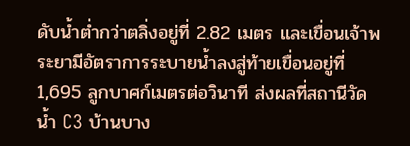ดับน้ำต่ำกว่าตลิ่งอยู่ที่ 2.82 เมตร และเขื่อนเจ้าพระยามีอัตราการระบายน้ำลงสู่ท้ายเขื่อนอยู่ที่ 1,695 ลูกบาศก์เมตรต่อวินาที ส่งผลที่สถานีวัดน้ำ C3 บ้านบาง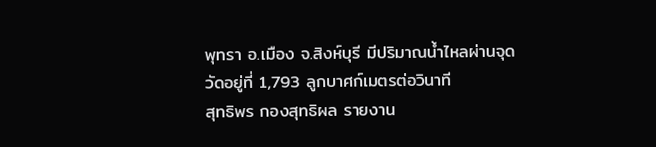พุทรา อ.เมือง จ.สิงห์บุรี มีปริมาณน้ำไหลผ่านจุดวัดอยู่ที่ 1,793 ลูกบาศก์เมตรต่อวินาที
สุทธิพร กองสุทธิผล รายงาน